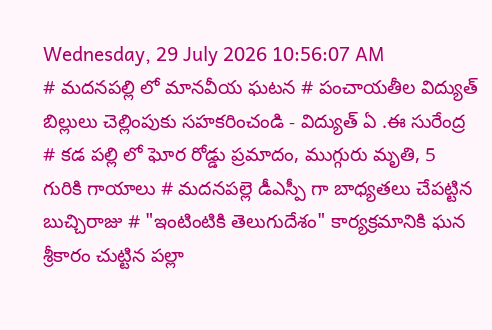Wednesday, 29 July 2026 10:56:07 AM
# మదనపల్లి లో మానవీయ ఘటన # పంచాయతీల విద్యుత్ బిల్లులు చెల్లింపుకు సహకరించండి - విద్యుత్ ఏ .ఈ సురేంద్ర # కడ పల్లి లో ఘోర రోడ్డు ప్రమాదం, ముగ్గురు మృతి, 5 గురికి గాయాలు # మదనపల్లె డీఎస్పీ గా బాధ్యతలు చేపట్టిన బుచ్చిరాజు # "ఇంటింటికి తెలుగుదేశం" కార్యక్రమానికి ఘన శ్రీకారం చుట్టిన పల్లా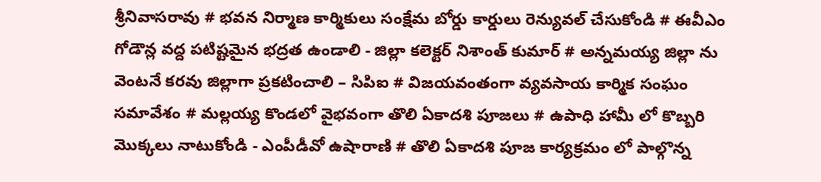శ్రీనివాసరావు # భవన నిర్మాణ కార్మికులు సంక్షేమ బోర్డు కార్డులు రెన్యువల్ చేసుకోండి # ఈవీఎం గోడౌన్ల వద్ద పటిష్టమైన భద్రత ఉండాలి - జిల్లా కలెక్టర్ నిశాంత్ కుమార్ # అన్నమయ్య జిల్లా ను వెంటనే కరవు జిల్లాగా ప్రకటించాలి – సిపిఐ # విజయవంతంగా వ్యవసాయ కార్మిక సంఘం సమావేశం # మల్లయ్య కొండలో వైభవంగా తొలి ఏకాదశి పూజలు # ఉపాధి హామీ లో కొబ్బరి మొక్కలు నాటుకోండి - ఎంపీడీవో ఉషారాణి # తొలి ఏకాదశి పూజ కార్యక్రమం లో పాల్గొన్న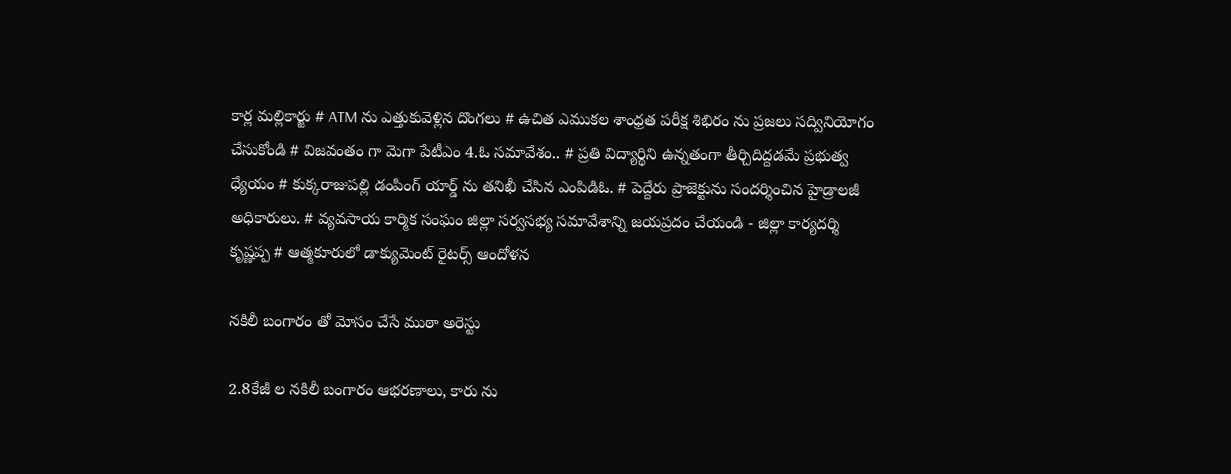కార్ల మల్లికార్జు # ATM ను ఎత్తుకువెళ్లిన దొంగలు # ఉచిత ఎముకల శాంధ్రత పరీక్ష శిభిరం ను ప్రజలు సద్వినియోగం చేసుకోండి # విజవంతం గా మెగా పేటీఎం 4.ఓ సమావేశం.. # ప్రతి విద్యార్థిని ఉన్నతంగా తీర్చిదిద్దడమే ప్రభుత్వ ధ్యేయం # కుక్కరాజుపల్లి డంపింగ్ యార్డ్ ను తనిఖీ చేసిన ఎంపిడిఓ. # పెద్దేరు ప్రాజెక్టును సందర్శించిన హైడ్రాలజీ అధికారులు. # వ్యవసాయ కార్మిక సంఘం జిల్లా సర్వసభ్య సమావేశాన్ని జయప్రదం చేయండి - జిల్లా కార్యదర్శి కృష్ణప్ప # ఆత్మకూరులో డాక్యుమెంట్ రైటర్స్ ఆందోళన

నకిలీ బంగారం తో మోసం చేసే ముఠా అరెస్టు

2.8కేజీ ల నకిలీ బంగారం ఆభరణాలు, కారు ను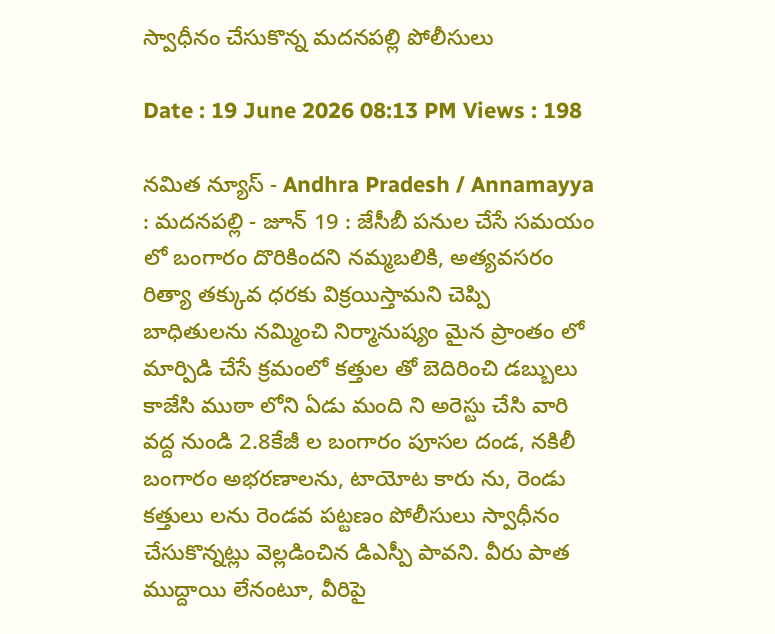స్వాధీనం చేసుకొన్న మదనపల్లి పోలీసులు

Date : 19 June 2026 08:13 PM Views : 198

నమిత న్యూస్ - Andhra Pradesh / Annamayya : మదనపల్లి - జూన్ 19 : జేసీబీ పనుల చేసే సమయం లో బంగారం దొరికిందని నమ్మబలికి, అత్యవసరం రిత్యా తక్కువ ధరకు విక్రయిస్తామని చెప్పి బాధితులను నమ్మించి నిర్మానుష్యం మైన ప్రాంతం లో మార్పిడి చేసే క్రమంలో కత్తుల తో బెదిరించి డబ్బులు కాజేసి ముఠా లోని ఏడు మంది ని అరెస్టు చేసి వారి వద్ద నుండి 2.8కేజీ ల బంగారం పూసల దండ, నకిలీ బంగారం అభరణాలను, టాయోట కారు ను, రెండు కత్తులు లను రెండవ పట్టణం పోలీసులు స్వాధీనం చేసుకొన్నట్లు వెల్లడించిన డిఎస్పీ పావని. వీరు పాత ముద్దాయి లేనంటూ, వీరిపై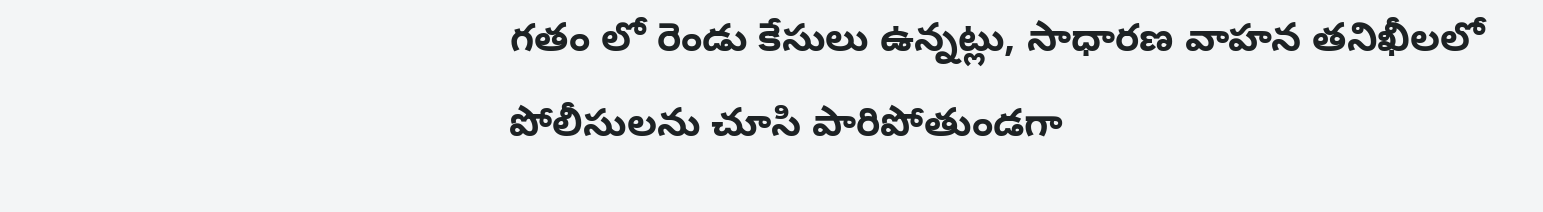గతం లో రెండు కేసులు ఉన్నట్లు, సాధారణ వాహన తనిఖీలలో పోలీసులను చూసి పారిపోతుండగా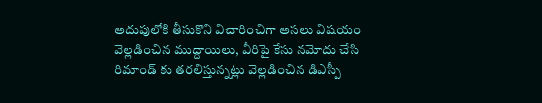అదుపులోకి తీసుకొని విచారించిగా అసలు విషయం వెల్లడించిన ముద్దాయిలు, వీరిపై కేసు నమోదు చేసి రిమాండ్ కు తరలిస్తున్నట్లు వెల్లడించిన డిఎస్పీ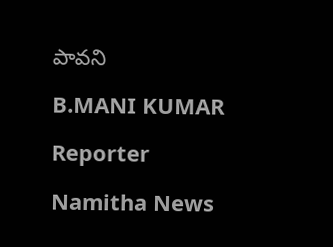పావని

B.MANI KUMAR

Reporter

Namitha News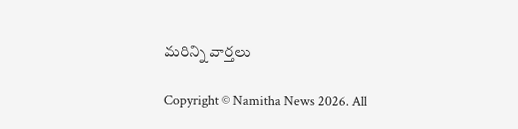మరిన్ని వార్తలు

Copyright © Namitha News 2026. All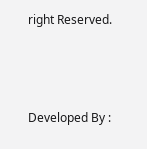right Reserved.



Developed By :